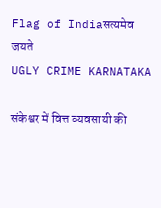Flag of Indiaसत्यमेव जयते
UGLY CRIME KARNATAKA

संकेश्वर में वित्त व्यवसायी की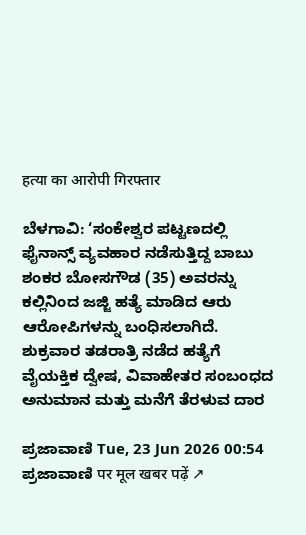हत्या का आरोपी गिरफ्तार

ಬೆಳಗಾವಿ: ‘ಸಂಕೇಶ್ವರ ಪಟ್ಟಣದಲ್ಲಿ ಫೈನಾನ್ಸ್‌ ವ್ಯವಹಾರ ನಡೆಸುತ್ತಿದ್ದ ಬಾಬು ಶಂಕರ ಬೋಸಗೌಡ (35) ಅವರನ್ನು ಕಲ್ಲಿನಿಂದ ಜಜ್ಜಿ ಹತ್ಯೆ ಮಾಡಿದ ಆರು ಆರೋಪಿಗಳನ್ನು ಬಂಧಿಸಲಾಗಿದೆ. ಶುಕ್ರವಾರ ತಡರಾತ್ರಿ ನಡೆದ ಹತ್ಯೆಗೆ ವೈಯಕ್ತಿಕ ದ್ವೇಷ, ವಿವಾಹೇತರ ಸಂಬಂಧದ ಅನುಮಾನ ಮತ್ತು ಮನೆಗೆ ತೆರಳುವ ದಾರ

ಪ್ರಜಾವಾಣಿ Tue, 23 Jun 2026 00:54
ಪ್ರಜಾವಾಣಿ पर मूल खबर पढ़ें ↗